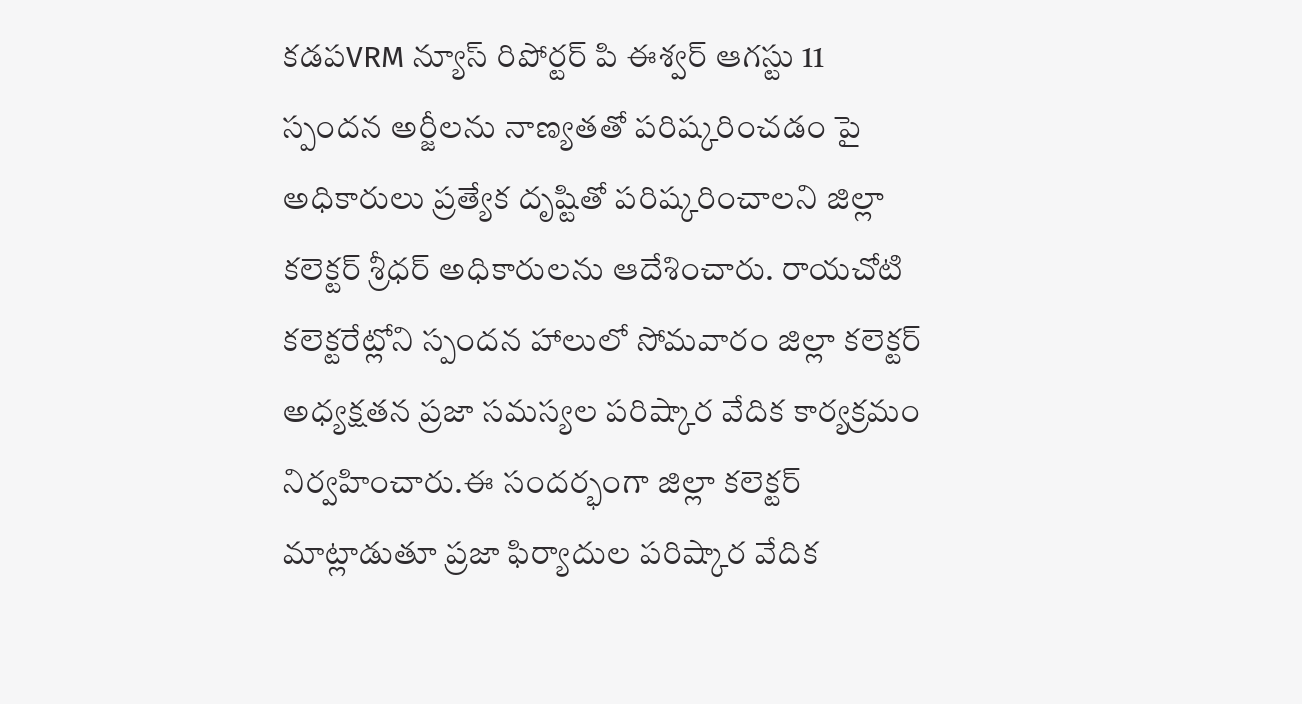కడపVRM న్యూస్ రిపోర్టర్ పి ఈశ్వర్ ఆగస్టు 11
స్పందన అర్జీలను నాణ్యతతో పరిష్కరించడం పై అధికారులు ప్రత్యేక దృష్టితో పరిష్కరించాలని జిల్లా కలెక్టర్ శ్రీధర్ అధికారులను ఆదేశించారు. రాయచోటి కలెక్టరేట్లోని స్పందన హాలులో సోమవారం జిల్లా కలెక్టర్ అధ్యక్షతన ప్రజా సమస్యల పరిష్కార వేదిక కార్యక్రమం నిర్వహించారు.ఈ సందర్భంగా జిల్లా కలెక్టర్ మాట్లాడుతూ ప్రజా ఫిర్యాదుల పరిష్కార వేదిక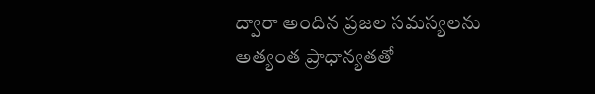ద్వారా అందిన ప్రజల సమస్యలను అత్యంత ప్రాధాన్యతతో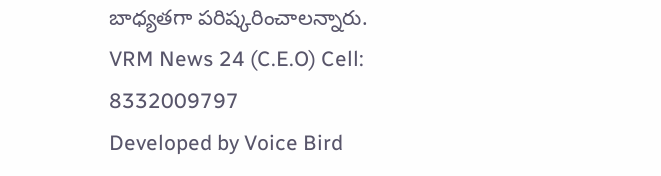బాధ్యతగా పరిష్కరించాలన్నారు.
VRM News 24 (C.E.O) Cell: 8332009797
Developed by Voice Bird